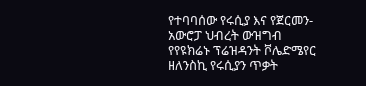የተባባሰው የሩሲያ እና የጀርመን-አውሮፓ ህብረት ውዝግብ
የየዩክሬኑ ፕሬዝዳንት ቮሌድሜየር ዘለንስኪ የሩሲያን ጥቃት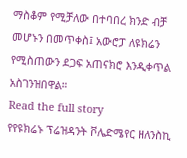ማስቆም የሚቻለው በተባበረ ክንድ ብቻ መሆኑን በመጥቀስ፤ አውሮፓ ለዩክሬን የሚስጠውን ደጋፍ አጠናክሮ እንዲቀጥል አስገንዝበዋል።
Read the full story
የየዩክሬኑ ፕሬዝዳንት ቮሌድሜየር ዘለንስኪ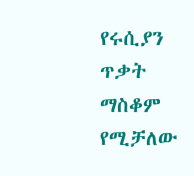የሩሲያን ጥቃት ማስቆም የሚቻለው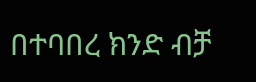በተባበረ ክንድ ብቻ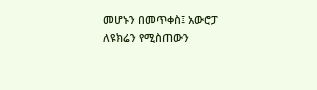መሆኑን በመጥቀስ፤ አውሮፓ ለዩክሬን የሚስጠውን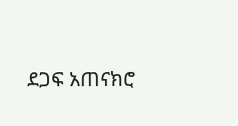ደጋፍ አጠናክሮ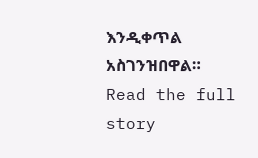እንዲቀጥል አስገንዝበዋል።
Read the full story